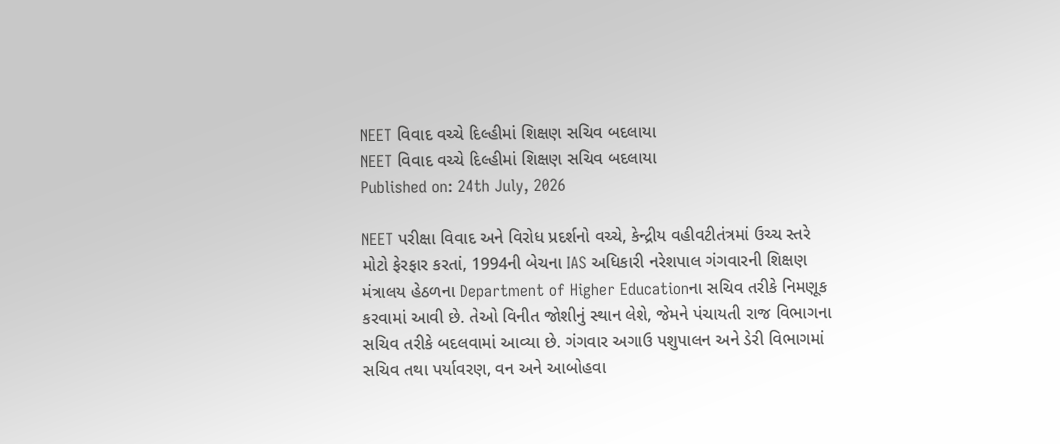NEET વિવાદ વચ્ચે દિલ્હીમાં શિક્ષણ સચિવ બદલાયા
NEET વિવાદ વચ્ચે દિલ્હીમાં શિક્ષણ સચિવ બદલાયા
Published on: 24th July, 2026

NEET પરીક્ષા વિવાદ અને વિરોધ પ્રદર્શનો વચ્ચે, કેન્દ્રીય વહીવટીતંત્રમાં ઉચ્ચ સ્તરે મોટો ફેરફાર કરતાં, 1994ની બેચના IAS અધિકારી નરેશપાલ ગંગવારની શિક્ષણ મંત્રાલય હેઠળના Department of Higher Educationના સચિવ તરીકે નિમણૂક કરવામાં આવી છે. તેઓ વિનીત જોશીનું સ્થાન લેશે, જેમને પંચાયતી રાજ વિભાગના સચિવ તરીકે બદલવામાં આવ્યા છે. ગંગવાર અગાઉ પશુપાલન અને ડેરી વિભાગમાં સચિવ તથા પર્યાવરણ, વન અને આબોહવા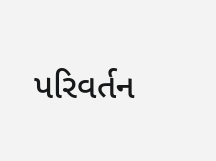પરિવર્તન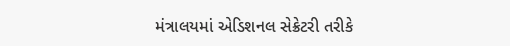મંત્રાલયમાં એડિશનલ સેક્રેટરી તરીકે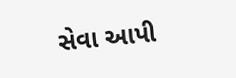સેવા આપી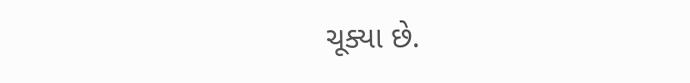ચૂક્યા છે.